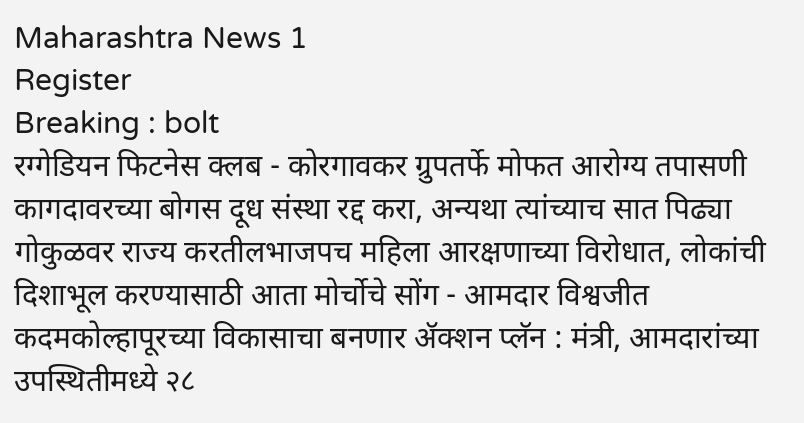Maharashtra News 1
Register
Breaking : bolt
रग्गेडियन फिटनेस क्लब - कोरगावकर ग्रुपतर्फे मोफत आरोग्य तपासणी कागदावरच्या बोगस दूध संस्था रद्द करा, अन्यथा त्यांच्याच सात पिढ्या गोकुळवर राज्य करतीलभाजपच महिला आरक्षणाच्या विरोधात, लोकांची दिशाभूल करण्यासाठी आता मोर्चोचे सोंग - आमदार विश्वजीत कदमकोल्हापूरच्या विकासाचा बनणार ॲक्शन प्लॅन : मंत्री, आमदारांच्या उपस्थितीमध्ये २८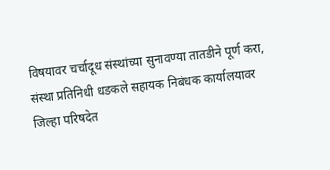विषयावर चर्चादूध संस्थांच्या सुनावण्या तातडीने पूर्ण करा, संस्था प्रतिनिधी धडकले सहायक निबंधक कार्यालयावर जिल्हा परिषदेत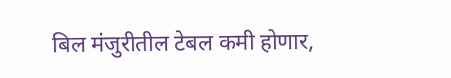बिल मंजुरीतील टेबल कमी होणार,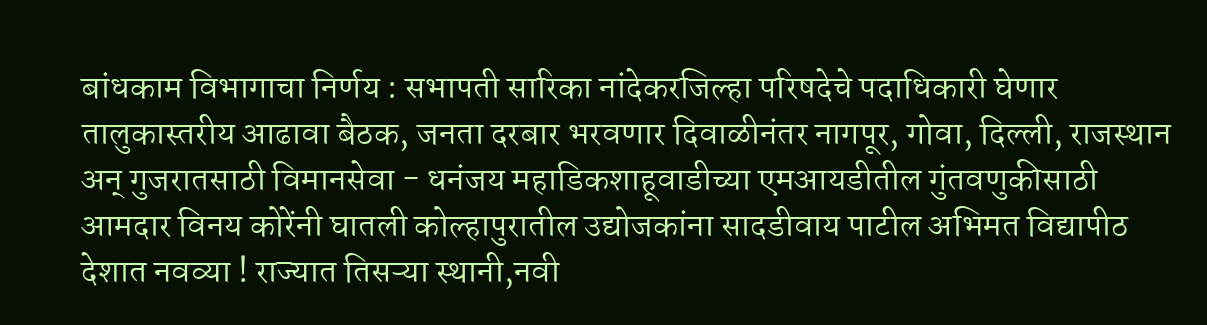बांधकाम विभागाचा निर्णय : सभापती सारिका नांदेकरजिल्हा परिषदेचे पदाधिकारी घेणार तालुकास्तरीय आढावा बैठक, जनता दरबार भरवणार दिवाळीनंतर नागपूर, गोवा, दिल्ली, राजस्थान अन् गुजरातसाठी विमानसेवा - धनंजय महाडिकशाहूवाडीच्या एमआयडीतील गुंतवणुकीसाठी आमदार विनय कोरेंनी घातली कोल्हापुरातील उद्योजकांना सादडीवाय पाटील अभिमत विद्यापीठ देशात नवव्या ! राज्यात तिसऱ्या स्थानी,नवी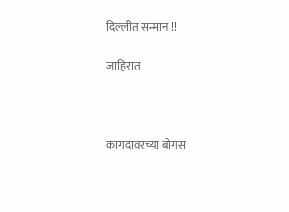दिल्लीत सन्मान !!

जाहिरात



कागदावरच्या बोगस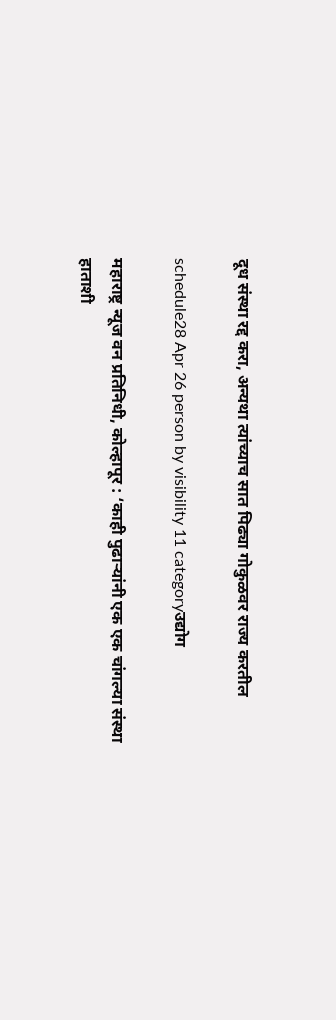दूध संस्था रद्द करा, अन्यथा त्यांच्याच सात पिढ्या गोकुळवर राज्य करतील

schedule28 Apr 26 person by visibility 11 categoryउद्योग

महाराष्ट्र न्यूज वन प्रतिनिधी, कोल्हापूर : ‘काही पुढाऱ्यांनी एक एक चांगल्या संस्था हाताशी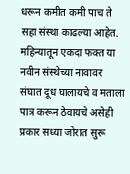धरून कमीत कमी पाच ते सहा संस्था काढल्या आहेत. महिन्यातून एकदा फक्त या नवीन संस्थेच्या नावावर संघात दूध घालायचे व मताला पात्र करून ठेवायचे असेही प्रकार सध्या जोरात सुरू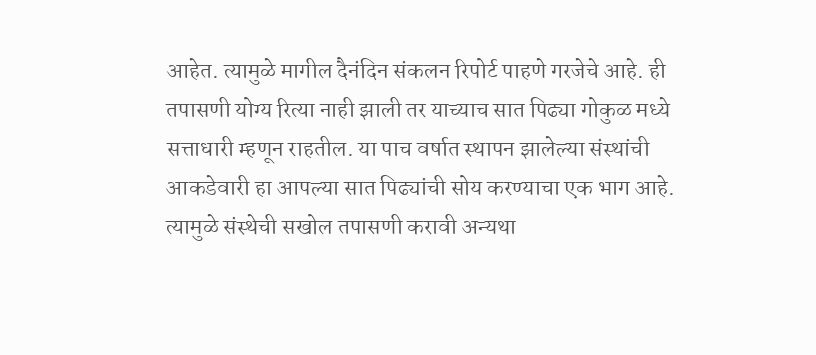आहेत. त्यामुळे मागील दैनंदिन संकलन रिपोर्ट पाहणे गरजेचे आहे. ही तपासणी योग्य रित्या नाही झाली तर याच्याच सात पिढ्या गोकुळ मध्ये सत्ताधारी म्हणून राहतील. या पाच वर्षात स्थापन झालेल्या संस्थांची आकडेवारी हा आपल्या सात पिढ्यांची सोय करण्याचा एक भाग आहे. त्यामुळे संस्थेची सखोल तपासणी करावी अन्यथा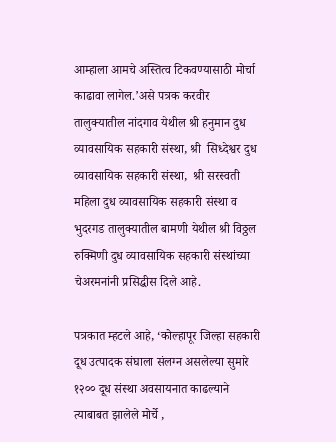आम्हाला आमचे अस्तित्व टिकवण्यासाठी मोर्चा काढावा लागेल.’असे पत्रक करवीर तालुक्यातील नांदगाव येथील श्री हनुमान दुध व्यावसायिक सहकारी संस्था, श्री  सिध्देश्वर दुध व्यावसायिक सहकारी संस्था,  श्री सरस्वती महिला दुध व्यावसायिक सहकारी संस्था व भुदरगड तालुक्यातील बामणी येथील श्री विठ्ठल रुक्मिणी दुध व्यावसायिक सहकारी संस्थांच्या चेअरमनांनी प्रसिद्धीस दिले आहे.

पत्रकात म्हटले आहे, ‘कोल्हापूर जिल्हा सहकारी  दूध उत्पादक संघाला संलग्न असलेल्या सुमारे १२०० दूध संस्था अवसायनात काढल्याने त्याबाबत झालेले मोर्चे ,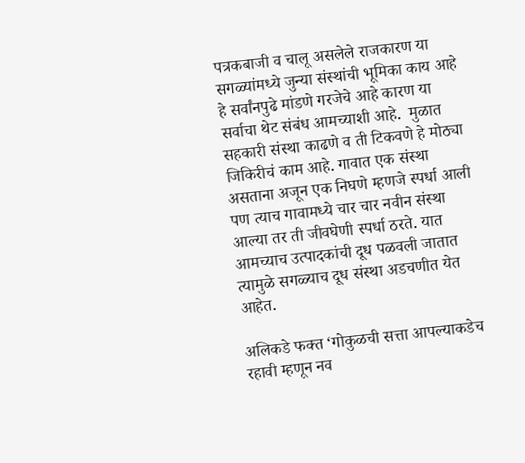पत्रकबाजी व चालू असलेले राजकारण या सगळ्यांमध्ये जुन्या संस्थांची भूमिका काय आहे हे सर्वांनपुढे मांडणे गरजेचे आहे कारण या सर्वाचा थेट संबंध आमच्याशी आहे.  मुळात सहकारी संस्था काढणे व ती टिकवणे हे मोठ्या जिकिरीचं काम आहे. गावात एक संस्था असताना अजून एक निघणे म्हणजे स्पर्धा आली पण त्याच गावामध्ये चार चार नवीन संस्था आल्या तर ती जीवघेणी स्पर्धा ठरते. यात आमच्याच उत्पादकांची दूध पळवली जातात  त्यामुळे सगळ्याच दूध संस्था अडचणीत येत आहेत.

अलिकडे फक्त ‘गोकुळची सत्ता आपल्याकडेच रहावी म्हणून नव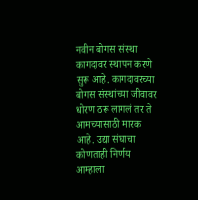नवीन बोगस संस्था कागदावर स्थापन करणे सुरू आहे. कागदावरच्या बोगस संस्थांच्या जीवावर धोरण ठरू लागलं तर ते आमच्यासाठी मारक  आहे. उद्या संघाचा कोणताही निर्णय आम्हाला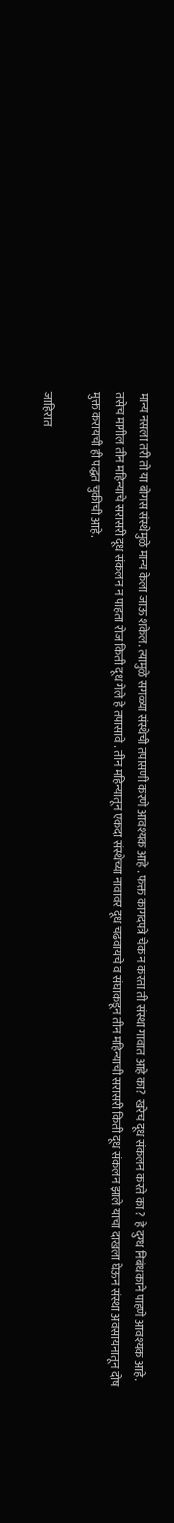मान्य नसला तरी तो या बोगस संस्थेमुळे मान्य केला जाऊ शकेल. त्यामुळे सगळ्या संस्थेची तपासणी करणे आवश्यक आहे . फक्त कागदपत्रे चेक न करता ती संस्था गावात आहे का?  खरेच दूध संकलन करते का ?  हे दुग्ध निबंधकाने पाहणे आवश्यक आहे.  तसेच मागील तीन महिन्याचे सरासरी दूध संकलन न पाहता रोज किती दूध गेले हे तपासावे . तीन महिन्यातून एकदा संस्थेच्या नावावर दूध चढवायचे व संघाकडून तीन महिन्याची सरासरी किती दूध संकलन झाले याचा दाखला घेऊन संस्था अवसायनातून दोष मुक्त करायची ही पद्धत चुकीची आहे.

जाहिरात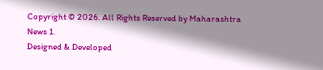Copyright © 2026. All Rights Reserved by Maharashtra News 1.
Designed & Developed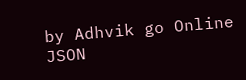by Adhvik go Online
JSON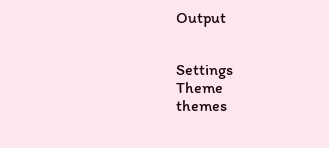Output


Settings
Theme
themes